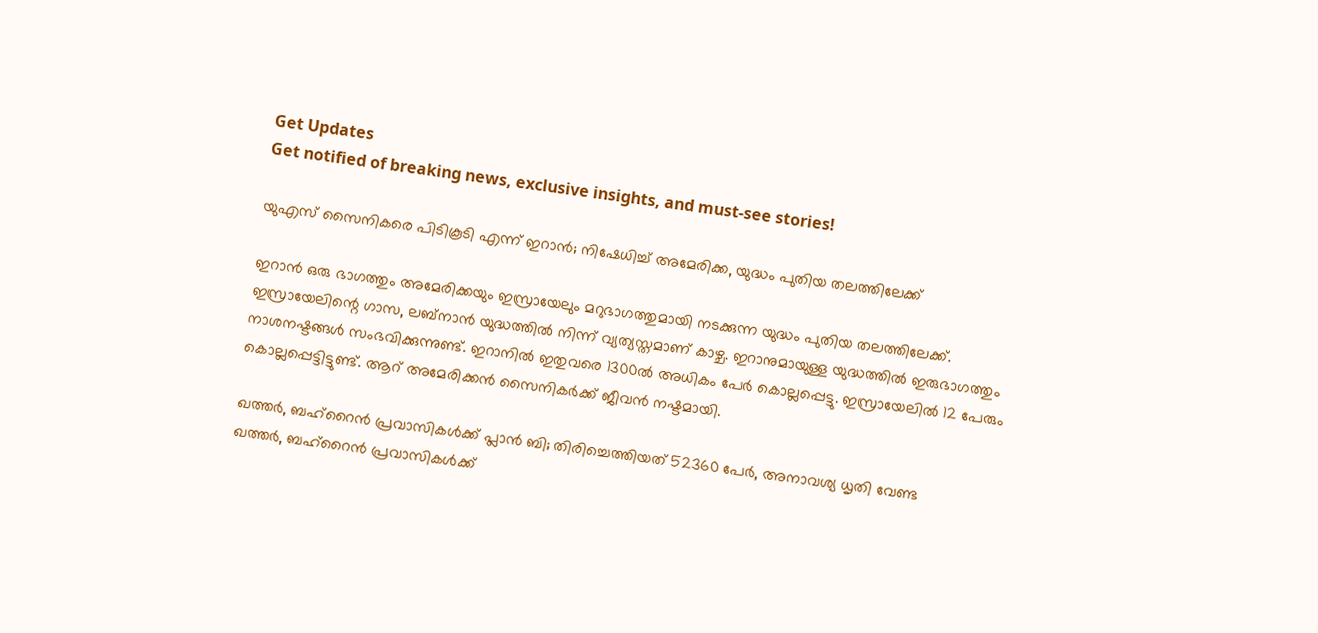Get Updates
Get notified of breaking news, exclusive insights, and must-see stories!

യുഎസ് സൈനികരെ പിടികൂടി എന്ന് ഇറാന്‍; നിഷേധിച്ച് അമേരിക്ക, യുദ്ധം പുതിയ തലത്തിലേക്ക്

ഇറാന്‍ ഒരു ഭാഗത്തും അമേരിക്കയും ഇസ്രായേലും മറുഭാഗത്തുമായി നടക്കുന്ന യുദ്ധം പുതിയ തലത്തിലേക്ക്. ഇസ്രായേലിന്റെ ഗാസ, ലബ്‌നാന്‍ യുദ്ധത്തില്‍ നിന്ന് വ്യത്യസ്തമാണ് കാഴ്ച. ഇറാനുമായുള്ള യുദ്ധത്തില്‍ ഇരുഭാഗത്തും നാശനഷ്ടങ്ങള്‍ സംഭവിക്കുന്നുണ്ട്. ഇറാനില്‍ ഇതുവരെ 1300ല്‍ അധികം പേര്‍ കൊല്ലപ്പെട്ടു. ഇസ്രായേലില്‍ 12 പേരും കൊല്ലപ്പെട്ടിട്ടുണ്ട്. ആറ് അമേരിക്കന്‍ സൈനികര്‍ക്ക് ജീവന്‍ നഷ്ടമായി.

ഖത്തര്‍, ബഹ്‌റൈന്‍ പ്രവാസികള്‍ക്ക് പ്ലാന്‍ ബി; തിരിച്ചെത്തിയത് 52360 പേര്‍, അനാവശ്യ ധൃതി വേണ്ട
ഖത്തര്‍, ബഹ്‌റൈന്‍ പ്രവാസികള്‍ക്ക്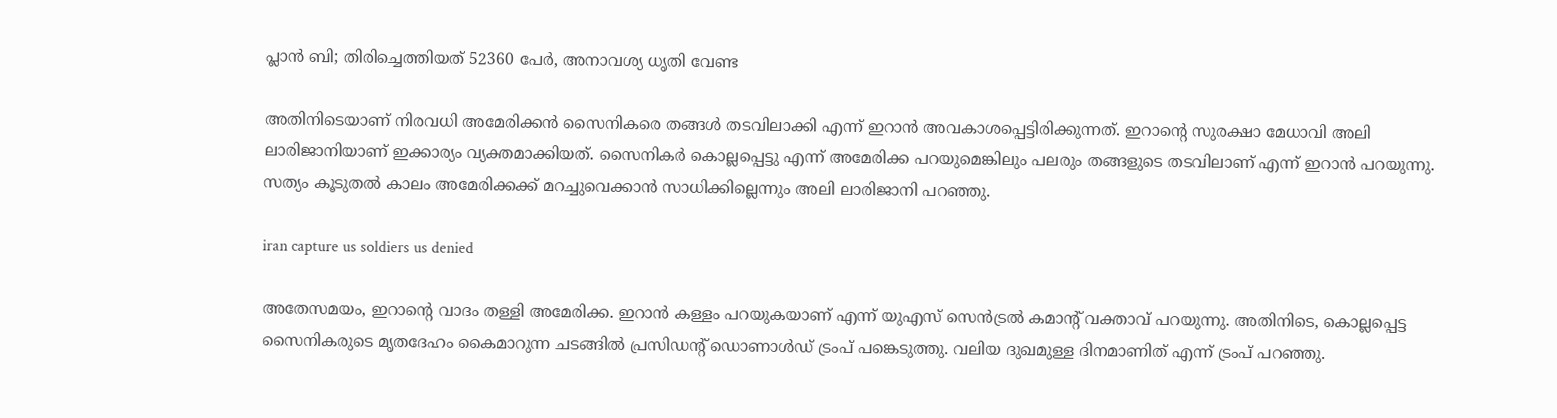പ്ലാന്‍ ബി; തിരിച്ചെത്തിയത് 52360 പേര്‍, അനാവശ്യ ധൃതി വേണ്ട

അതിനിടെയാണ് നിരവധി അമേരിക്കന്‍ സൈനികരെ തങ്ങള്‍ തടവിലാക്കി എന്ന് ഇറാന്‍ അവകാശപ്പെട്ടിരിക്കുന്നത്. ഇറാന്റെ സുരക്ഷാ മേധാവി അലി ലാരിജാനിയാണ് ഇക്കാര്യം വ്യക്തമാക്കിയത്. സൈനികര്‍ കൊല്ലപ്പെട്ടു എന്ന് അമേരിക്ക പറയുമെങ്കിലും പലരും തങ്ങളുടെ തടവിലാണ് എന്ന് ഇറാന്‍ പറയുന്നു. സത്യം കൂടുതല്‍ കാലം അമേരിക്കക്ക് മറച്ചുവെക്കാന്‍ സാധിക്കില്ലെന്നും അലി ലാരിജാനി പറഞ്ഞു.

iran capture us soldiers us denied

അതേസമയം, ഇറാന്റെ വാദം തള്ളി അമേരിക്ക. ഇറാന്‍ കള്ളം പറയുകയാണ് എന്ന് യുഎസ് സെന്‍ട്രല്‍ കമാന്റ് വക്താവ് പറയുന്നു. അതിനിടെ, കൊല്ലപ്പെട്ട സൈനികരുടെ മൃതദേഹം കൈമാറുന്ന ചടങ്ങില്‍ പ്രസിഡന്റ് ഡൊണാള്‍ഡ് ട്രംപ് പങ്കെടുത്തു. വലിയ ദുഖമുള്ള ദിനമാണിത് എന്ന് ട്രംപ് പറഞ്ഞു.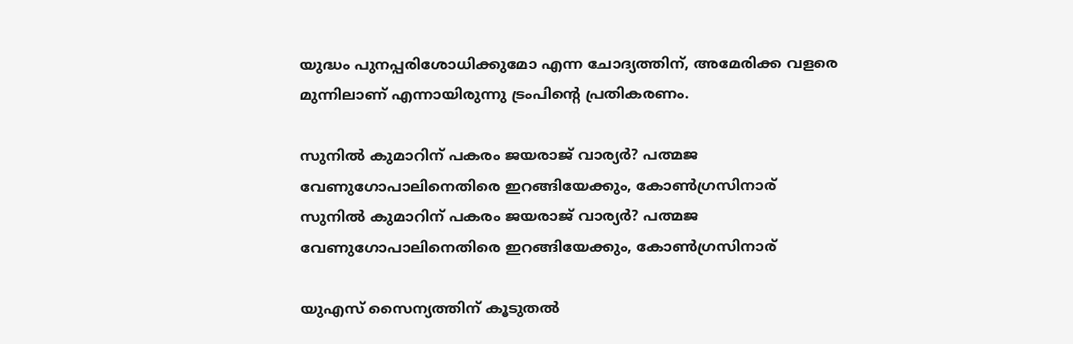യുദ്ധം പുനപ്പരിശോധിക്കുമോ എന്ന ചോദ്യത്തിന്, അമേരിക്ക വളരെ മുന്നിലാണ് എന്നായിരുന്നു ട്രംപിന്റെ പ്രതികരണം.

സുനില്‍ കുമാറിന് പകരം ജയരാജ് വാര്യര്‍? പത്മജ വേണുഗോപാലിനെതിരെ ഇറങ്ങിയേക്കും, കോണ്‍ഗ്രസിനാര്
സുനില്‍ കുമാറിന് പകരം ജയരാജ് വാര്യര്‍? പത്മജ വേണുഗോപാലിനെതിരെ ഇറങ്ങിയേക്കും, കോണ്‍ഗ്രസിനാര്

യുഎസ് സൈന്യത്തിന് കൂടുതല്‍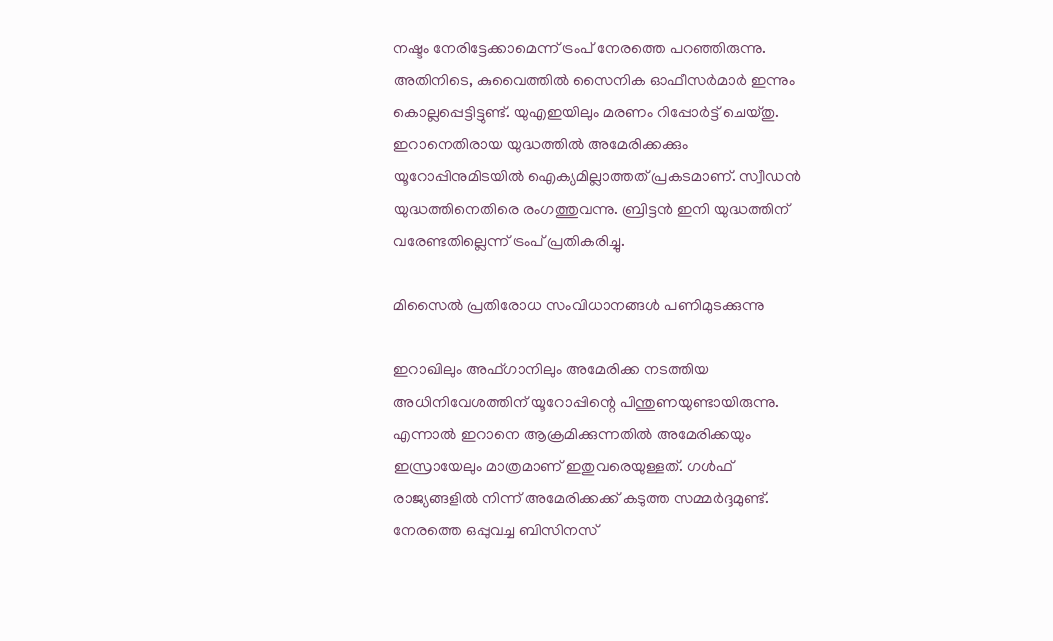നഷ്ടം നേരിട്ടേക്കാമെന്ന് ട്രംപ് നേരത്തെ പറഞ്ഞിരുന്നു. അതിനിടെ, കുവൈത്തില്‍ സൈനിക ഓഫീസര്‍മാര്‍ ഇന്നും കൊല്ലപ്പെട്ടിട്ടുണ്ട്. യുഎഇയിലും മരണം റിപ്പോര്‍ട്ട് ചെയ്തു. ഇറാനെതിരായ യുദ്ധത്തില്‍ അമേരിക്കക്കും യൂറോപ്പിനുമിടയില്‍ ഐക്യമില്ലാത്തത് പ്രകടമാണ്. സ്വീഡന്‍ യുദ്ധത്തിനെതിരെ രംഗത്തുവന്നു. ബ്രിട്ടന്‍ ഇനി യുദ്ധത്തിന് വരേണ്ടതില്ലെന്ന് ട്രംപ് പ്രതികരിച്ചു.

മിസൈല്‍ പ്രതിരോധ സംവിധാനങ്ങള്‍ പണിമുടക്കുന്നു

ഇറാഖിലും അഫ്ഗാനിലും അമേരിക്ക നടത്തിയ അധിനിവേശത്തിന് യൂറോപ്പിന്റെ പിന്തുണയുണ്ടായിരുന്നു. എന്നാല്‍ ഇറാനെ ആക്രമിക്കുന്നതില്‍ അമേരിക്കയും ഇസ്രായേലും മാത്രമാണ് ഇതുവരെയുള്ളത്. ഗള്‍ഫ് രാജ്യങ്ങളില്‍ നിന്ന് അമേരിക്കക്ക് കടുത്ത സമ്മര്‍ദ്ദമുണ്ട്. നേരത്തെ ഒപ്പുവച്ച ബിസിനസ്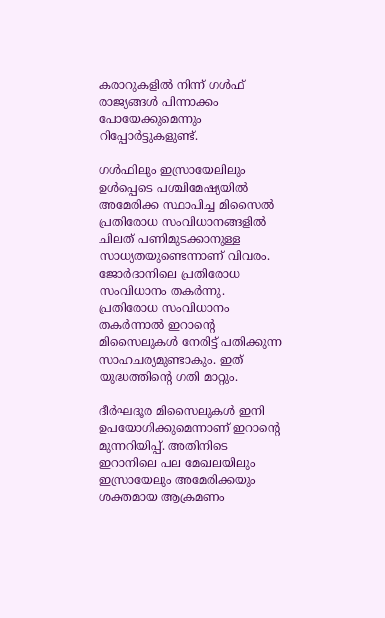കരാറുകളില്‍ നിന്ന് ഗള്‍ഫ് രാജ്യങ്ങള്‍ പിന്നാക്കം പോയേക്കുമെന്നും റിപ്പോര്‍ട്ടുകളുണ്ട്.

ഗള്‍ഫിലും ഇസ്രായേലിലും ഉള്‍പ്പെടെ പശ്ചിമേഷ്യയില്‍ അമേരിക്ക സ്ഥാപിച്ച മിസൈല്‍ പ്രതിരോധ സംവിധാനങ്ങളില്‍ ചിലത് പണിമുടക്കാനുള്ള സാധ്യതയുണ്ടെന്നാണ് വിവരം. ജോര്‍ദാനിലെ പ്രതിരോധ സംവിധാനം തകര്‍ന്നു. പ്രതിരോധ സംവിധാനം തകര്‍ന്നാല്‍ ഇറാന്റെ മിസൈലുകള്‍ നേരിട്ട് പതിക്കുന്ന സാഹചര്യമുണ്ടാകും. ഇത് യുദ്ധത്തിന്റെ ഗതി മാറ്റും.

ദീര്‍ഘദൂര മിസൈലുകള്‍ ഇനി ഉപയോഗിക്കുമെന്നാണ് ഇറാന്റെ മുന്നറിയിപ്പ്. അതിനിടെ ഇറാനിലെ പല മേഖലയിലും ഇസ്രായേലും അമേരിക്കയും ശക്തമായ ആക്രമണം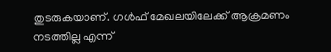തുടരുകയാണ്. ഗള്‍ഫ് മേഖലയിലേക്ക് ആക്രമണം നടത്തില്ല എന്ന്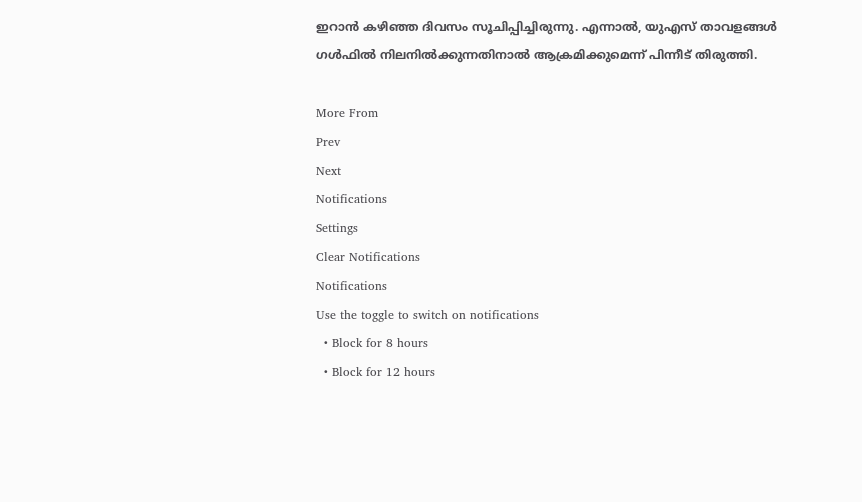ഇറാന്‍ കഴിഞ്ഞ ദിവസം സൂചിപ്പിച്ചിരുന്നു. എന്നാല്‍, യുഎസ് താവളങ്ങള്‍ ഗള്‍ഫില്‍ നിലനില്‍ക്കുന്നതിനാല്‍ ആക്രമിക്കുമെന്ന് പിന്നീട് തിരുത്തി.

More From
Prev
Next
Notifications
Settings
Clear Notifications
Notifications
Use the toggle to switch on notifications
  • Block for 8 hours
  • Block for 12 hours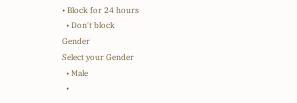• Block for 24 hours
  • Don't block
Gender
Select your Gender
  • Male
  •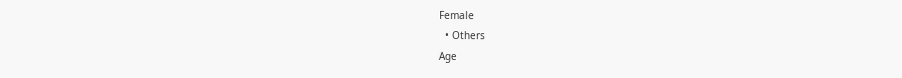Female
  • Others
Age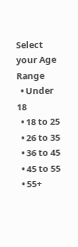Select your Age Range
  • Under 18
  • 18 to 25
  • 26 to 35
  • 36 to 45
  • 45 to 55
  • 55+